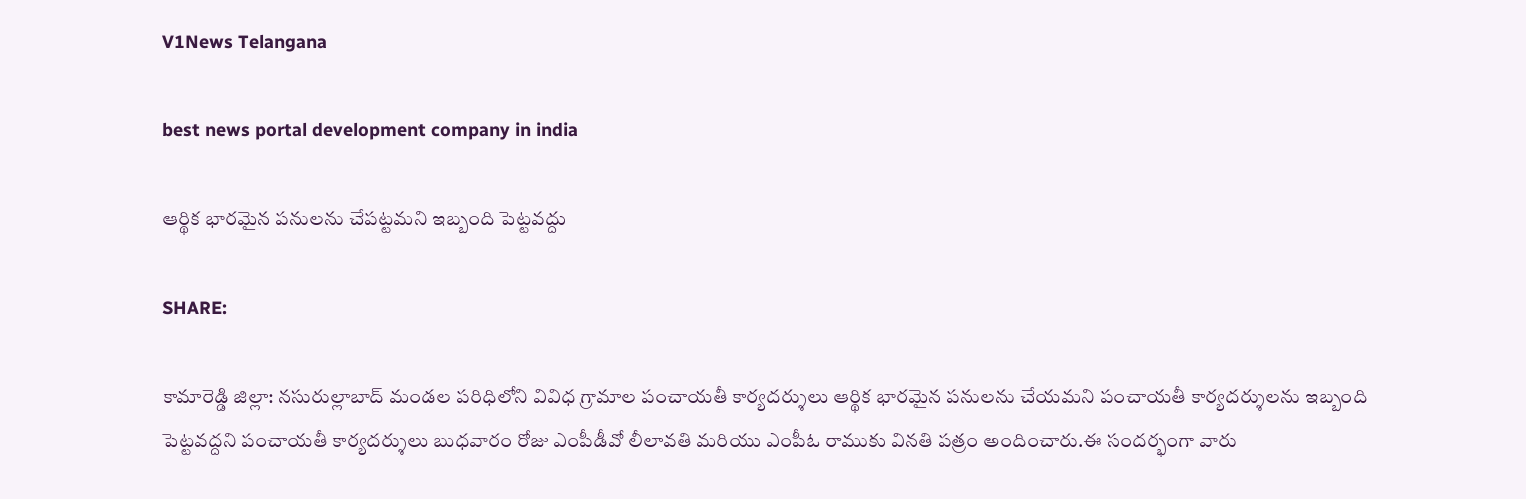V1News Telangana

best news portal development company in india

ఆర్థిక భారమైన పనులను చేపట్టమని ఇబ్బంది పెట్టవద్దు

SHARE:

కామారెడ్డి జిల్లా: నసురుల్లాబాద్ మండల పరిధిలోని వివిధ గ్రామాల పంచాయతీ కార్యదర్శులు ఆర్థిక భారమైన పనులను చేయమని పంచాయతీ కార్యదర్శులను ఇబ్బంది పెట్టవద్దని పంచాయతీ కార్యదర్శులు బుధవారం రోజు ఎంపీడీవో లీలావతి మరియు ఎంపీఓ రాముకు వినతి పత్రం అందించారు.ఈ సందర్భంగా వారు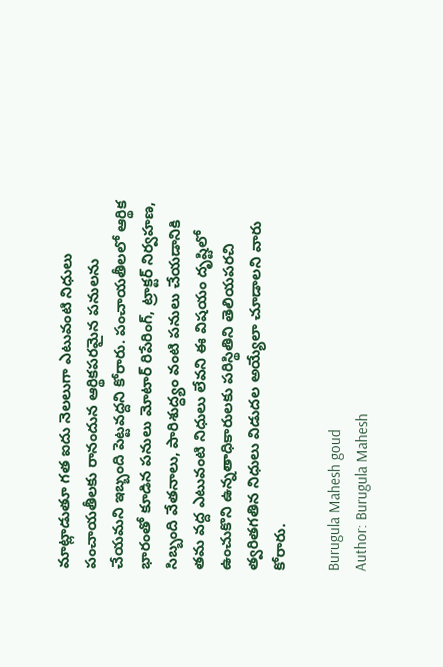మాట్లాడుతూ గత ఐదు నెలలుగా ఎటువంటి నిధులు పంచాయతీలకు రానందున ఆర్థికపరమైన పనులను చేయమని ఇబ్బంది పెట్టవద్దని కోరారు. పంచాయతీలలో ఆర్థిక భారంతో కూడిన పనులు మోటార్ రిపేరింగ్, ట్రాక్టర్ నిర్వహణ, సిబ్బంది వేతనాలు, పారిశుద్ధ్యం వంటి పనులు చేయడానికి తమ వద్ద ఎటువంటి నిధులు లేవని ఈ విషయం దృష్టిలో ఉంచుకొని ఉన్నతాధికారులకు పరిస్థితిని తెలియపరచి త్వరితగతిన నిధులు విడుదల అయ్యేలా చూడాలని వారు కోరారు.

Burugula Mahesh goud
Author: Burugula Mahesh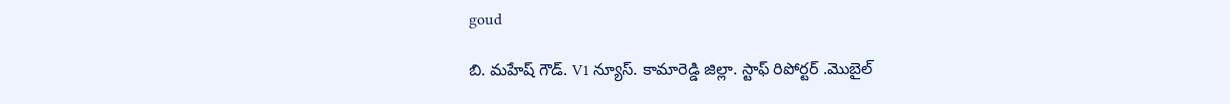goud

బి. మహేష్ గౌడ్. V1 న్యూస్. కామారెడ్డి జిల్లా. స్టాఫ్ రిపోర్టర్ .మొబైల్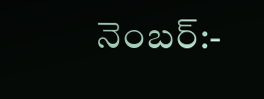నెంబర్:-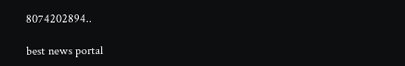8074202894..

best news portal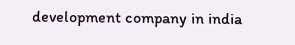development company in india